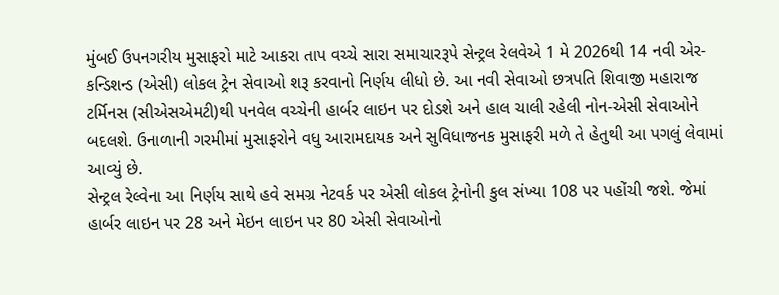મુંબઈ ઉપનગરીય મુસાફરો માટે આકરા તાપ વચ્ચે સારા સમાચારરૂપે સેન્ટ્રલ રેલવેએ 1 મે 2026થી 14 નવી એર-કન્ડિશન્ડ (એસી) લોકલ ટ્રેન સેવાઓ શરૂ કરવાનો નિર્ણય લીધો છે. આ નવી સેવાઓ છત્રપતિ શિવાજી મહારાજ ટર્મિનસ (સીએસએમટી)થી પનવેલ વચ્ચેની હાર્બર લાઇન પર દોડશે અને હાલ ચાલી રહેલી નોન-એસી સેવાઓને બદલશે. ઉનાળાની ગરમીમાં મુસાફરોને વધુ આરામદાયક અને સુવિધાજનક મુસાફરી મળે તે હેતુથી આ પગલું લેવામાં આવ્યું છે.
સેન્ટ્રલ રેલ્વેના આ નિર્ણય સાથે હવે સમગ્ર નેટવર્ક પર એસી લોકલ ટ્રેનોની કુલ સંખ્યા 108 પર પહોંચી જશે. જેમાં હાર્બર લાઇન પર 28 અને મેઇન લાઇન પર 80 એસી સેવાઓનો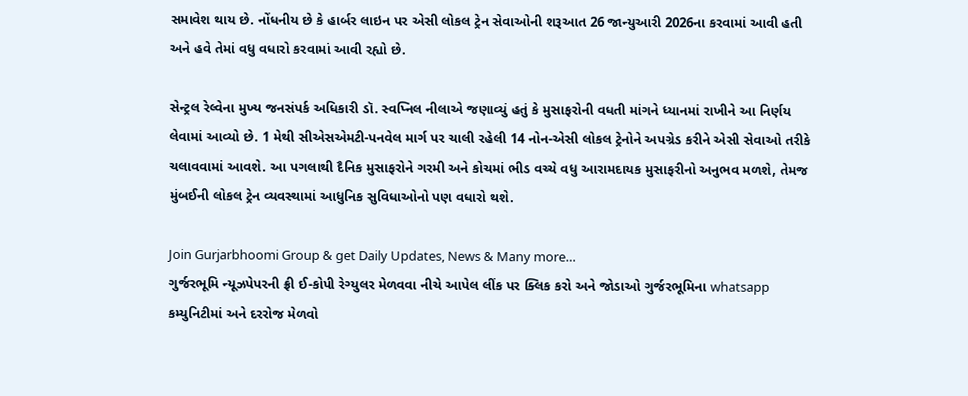સમાવેશ થાય છે. નોંધનીય છે કે હાર્બર લાઇન પર એસી લોકલ ટ્રેન સેવાઓની શરૂઆત 26 જાન્યુઆરી 2026ના કરવામાં આવી હતી અને હવે તેમાં વધુ વધારો કરવામાં આવી રહ્યો છે.

સેન્ટ્રલ રેલ્વેના મુખ્ય જનસંપર્ક અધિકારી ડૉ. સ્વપ્નિલ નીલાએ જણાવ્યું હતું કે મુસાફરોની વધતી માંગને ધ્યાનમાં રાખીને આ નિર્ણય લેવામાં આવ્યો છે. 1 મેથી સીએસએમટી-પનવેલ માર્ગ પર ચાલી રહેલી 14 નોન-એસી લોકલ ટ્રેનોને અપગ્રેડ કરીને એસી સેવાઓ તરીકે ચલાવવામાં આવશે. આ પગલાથી દૈનિક મુસાફરોને ગરમી અને કોચમાં ભીડ વચ્ચે વધુ આરામદાયક મુસાફરીનો અનુભવ મળશે, તેમજ મુંબઈની લોકલ ટ્રેન વ્યવસ્થામાં આધુનિક સુવિધાઓનો પણ વધારો થશે.

Join Gurjarbhoomi Group & get Daily Updates, News & Many more…
ગુર્જરભૂમિ ન્યૂઝપેપરની ફ્રી ઈ-કોપી રેગ્યુલર મેળવવા નીચે આપેલ લીંક પર ક્લિક કરો અને જોડાઓ ગુર્જરભૂમિના whatsapp કમ્યુનિટીમાં અને દરરોજ મેળવો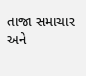તાજા સમાચાર અને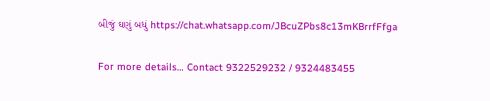બીજું ઘણું બધું https://chat.whatsapp.com/JBcuZPbs8c13mKBrrfFfga

For more details… Contact 9322529232 / 9324483455